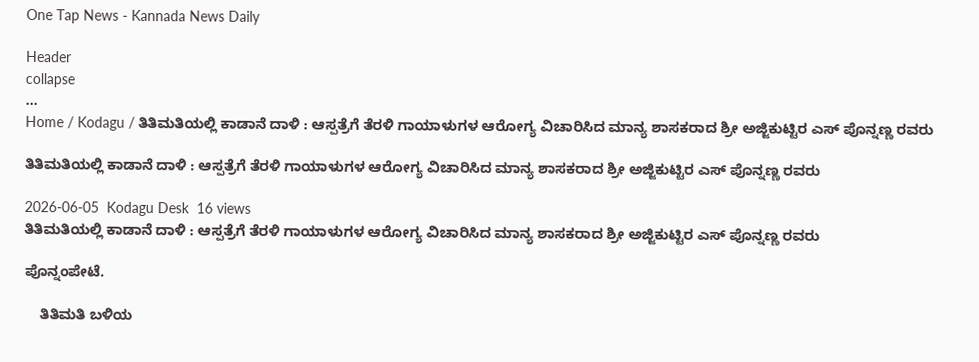One Tap News - Kannada News Daily

Header
collapse
...
Home / Kodagu / ತಿತಿಮತಿಯಲ್ಲಿ ಕಾಡಾನೆ ದಾಳಿ : ಆಸ್ಪತ್ರೆಗೆ ತೆರಳಿ ಗಾಯಾಳುಗಳ ಆರೋಗ್ಯ ವಿಚಾರಿಸಿದ ಮಾನ್ಯ ಶಾಸಕರಾದ ಶ್ರೀ ಅಜ್ಜಿಕುಟ್ಟಿರ ಎಸ್ ಪೊನ್ನಣ್ಣ ರವರು

ತಿತಿಮತಿಯಲ್ಲಿ ಕಾಡಾನೆ ದಾಳಿ : ಆಸ್ಪತ್ರೆಗೆ ತೆರಳಿ ಗಾಯಾಳುಗಳ ಆರೋಗ್ಯ ವಿಚಾರಿಸಿದ ಮಾನ್ಯ ಶಾಸಕರಾದ ಶ್ರೀ ಅಜ್ಜಿಕುಟ್ಟಿರ ಎಸ್ ಪೊನ್ನಣ್ಣ ರವರು

2026-06-05  Kodagu Desk  16 views
ತಿತಿಮತಿಯಲ್ಲಿ ಕಾಡಾನೆ ದಾಳಿ : ಆಸ್ಪತ್ರೆಗೆ ತೆರಳಿ ಗಾಯಾಳುಗಳ ಆರೋಗ್ಯ ವಿಚಾರಿಸಿದ ಮಾನ್ಯ ಶಾಸಕರಾದ ಶ್ರೀ ಅಜ್ಜಿಕುಟ್ಟಿರ ಎಸ್ ಪೊನ್ನಣ್ಣ ರವರು

ಪೊನ್ನಂಪೇಟೆ.

    ತಿತಿಮತಿ ಬಳಿಯ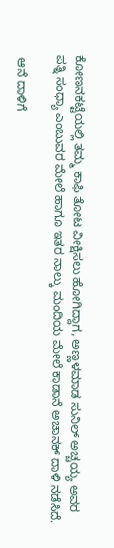ಕೋಣನಕಟ್ಟೆಯಲ್ಲಿ ತಮ್ಮ ಕಾಫಿ ತೋಟ ವೀಕ್ಷಿಸಲು ಹೋಗಿದ್ದಾಗ, ಅಣ್ಣಳಮಾಡ ಸುನಿಲ್ ಅಚ್ಚಯ್ಯ ಅವರ ಪತ್ನಿ ಸಂಧ್ಯಾ ಎಂಬುವರ ಮೇಲೆ ಹಾಗೂ ಇತರ ನಾಲ್ಕು ಮಂದಿಯ ಮೇಲೆ ಕಾಡಾನೆ ಅಚಾನಕ್ ದಾಳಿ ನಡೆಸಿದೆ.

 ಆನೆ ದಾಳಿಗೆ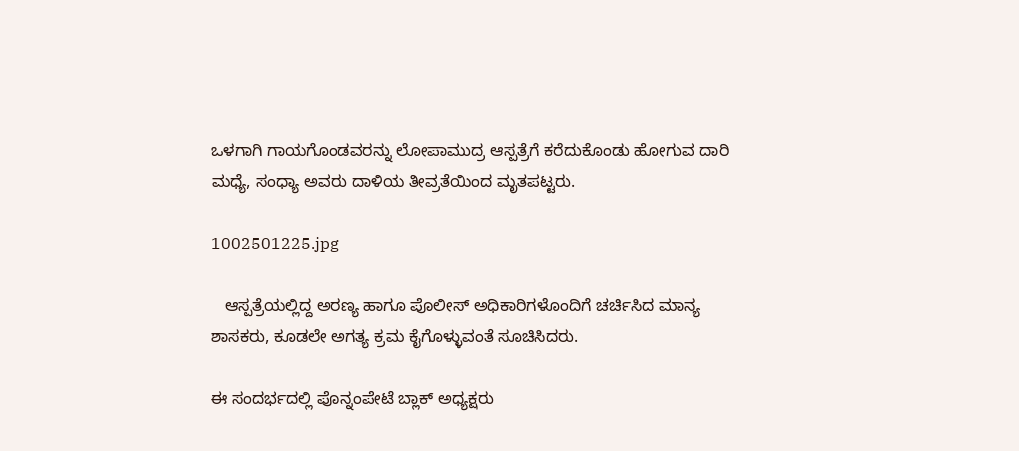ಒಳಗಾಗಿ ಗಾಯಗೊಂಡವರನ್ನು ಲೋಪಾಮುದ್ರ ಆಸ್ಪತ್ರೆಗೆ ಕರೆದುಕೊಂಡು ಹೋಗುವ ದಾರಿ ಮಧ್ಯೆ, ಸಂಧ್ಯಾ ಅವರು ದಾಳಿಯ ತೀವ್ರತೆಯಿಂದ ಮೃತಪಟ್ಟರು.

1002501225.jpg

   ಆಸ್ಪತ್ರೆಯಲ್ಲಿದ್ದ ಅರಣ್ಯ ಹಾಗೂ ಪೊಲೀಸ್ ಅಧಿಕಾರಿಗಳೊಂದಿಗೆ ಚರ್ಚಿಸಿದ ಮಾನ್ಯ ಶಾಸಕರು, ಕೂಡಲೇ ಅಗತ್ಯ ಕ್ರಮ ಕೈಗೊಳ್ಳುವಂತೆ ಸೂಚಿಸಿದರು.

ಈ ಸಂದರ್ಭದಲ್ಲಿ ಪೊನ್ನಂಪೇಟೆ ಬ್ಲಾಕ್ ಅಧ್ಯಕ್ಷರು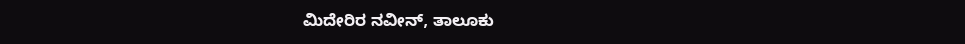ಮಿದೇರಿರ ನವೀನ್, ತಾಲೂಕು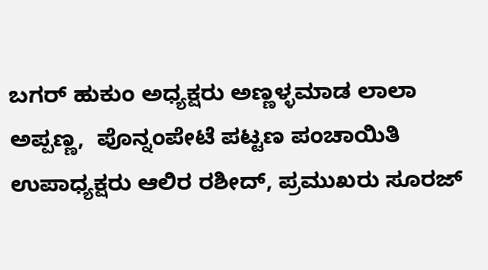ಬಗರ್ ಹುಕುಂ ಅಧ್ಯಕ್ಷರು ಅಣ್ಣಳ್ಳಮಾಡ ಲಾಲಾ ಅಪ್ಪಣ್ಣ,  ಪೊನ್ನಂಪೇಟೆ ಪಟ್ಟಣ ಪಂಚಾಯಿತಿ ಉಪಾಧ್ಯಕ್ಷರು ಆಲಿರ ರಶೀದ್, ಪ್ರಮುಖರು ಸೂರಜ್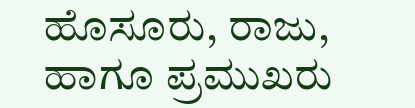ಹೊಸೂರು, ರಾಜು, ಹಾಗೂ ಪ್ರಮುಖರು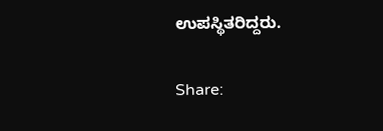ಉಪಸ್ಥಿತರಿದ್ದರು.


Share: